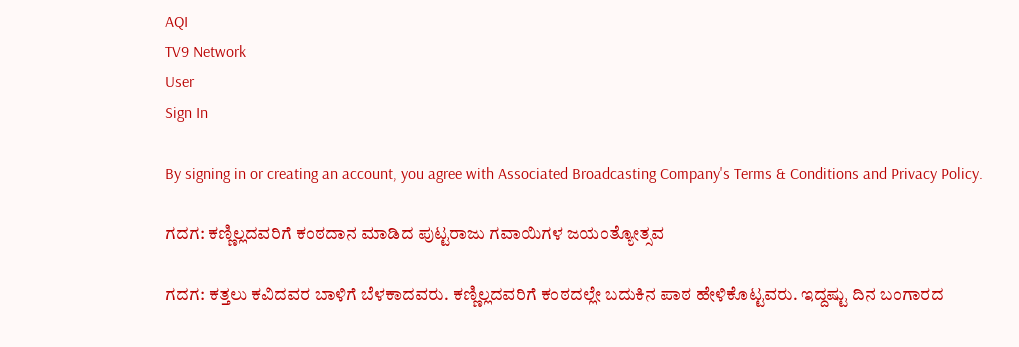AQI
TV9 Network
User
Sign In

By signing in or creating an account, you agree with Associated Broadcasting Company's Terms & Conditions and Privacy Policy.

ಗದಗ: ಕಣ್ಣಿಲ್ಲದವರಿಗೆ ಕಂಠದಾನ ಮಾಡಿದ ಪುಟ್ಟರಾಜು ಗವಾಯಿಗಳ ಜಯಂತ್ಯೋತ್ಸವ

ಗದಗ: ಕತ್ತಲು ಕವಿದವರ ಬಾಳಿಗೆ ಬೆಳಕಾದವರು. ಕಣ್ಣಿಲ್ಲದವರಿಗೆ ಕಂಠದಲ್ಲೇ ಬದುಕಿನ ಪಾಠ ಹೇಳಿಕೊಟ್ಟವರು. ಇದ್ದಷ್ಟು ದಿನ ಬಂಗಾರದ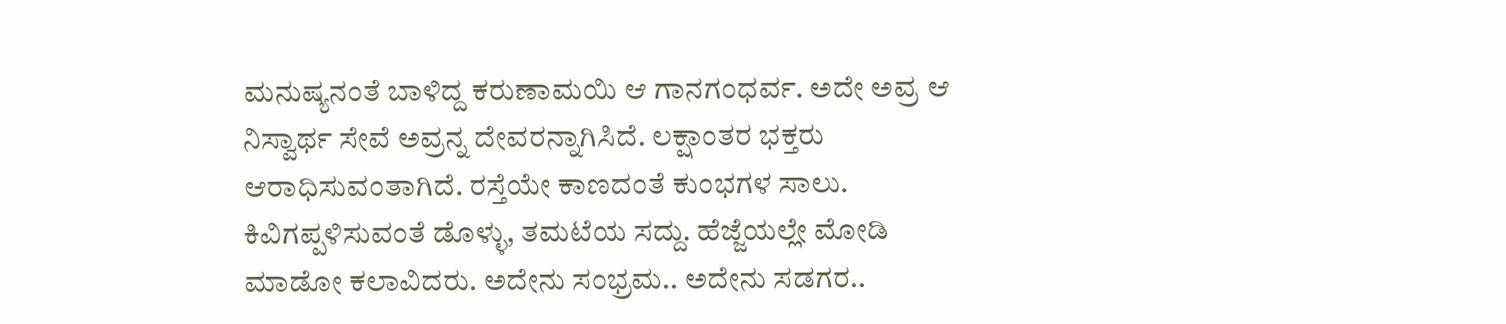ಮನುಷ್ಯನಂತೆ ಬಾಳಿದ್ದ ಕರುಣಾಮಯಿ ಆ ಗಾನಗಂಧರ್ವ. ಅದೇ ಅವ್ರ ಆ ನಿಸ್ವಾರ್ಥ ಸೇವೆ ಅವ್ರನ್ನ ದೇವರನ್ನಾಗಿಸಿದೆ. ಲಕ್ಷಾಂತರ ಭಕ್ತರು ಆರಾಧಿಸುವಂತಾಗಿದೆ. ರಸ್ತೆಯೇ ಕಾಣದಂತೆ ಕುಂಭಗಳ ಸಾಲು. ಕಿವಿಗಪ್ಪಳಿಸುವಂತೆ ಡೊಳ್ಳು, ತಮಟೆಯ ಸದ್ದು. ಹೆಜ್ಜೆಯಲ್ಲೇ ಮೋಡಿ ಮಾಡೋ ಕಲಾವಿದರು. ಅದೇನು ಸಂಭ್ರಮ.. ಅದೇನು ಸಡಗರ..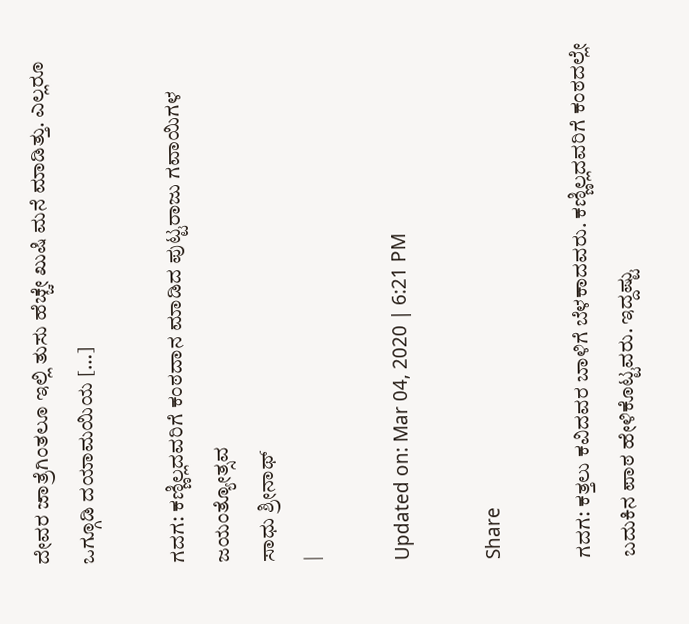ದೇವರ ಜಾತ್ರೆಗಿಂತಲೂ ಇಲ್ಲಿ ತುಸು ಹೆಚ್ಚೇ ಖುಷಿ ಮನೆ ಮಾಡಿತ್ತು. ಎಲ್ಲರೂ ಒಗ್ಗೂಡಿ ದಯಾಮಯಿಯ […]

ಗದಗ: ಕಣ್ಣಿಲ್ಲದವರಿಗೆ ಕಂಠದಾನ ಮಾಡಿದ ಪುಟ್ಟರಾಜು ಗವಾಯಿಗಳ ಜಯಂತ್ಯೋತ್ಸವ
ಸಾಧು ಶ್ರೀನಾಥ್
|

Updated on: Mar 04, 2020 | 6:21 PM

Share

ಗದಗ: ಕತ್ತಲು ಕವಿದವರ ಬಾಳಿಗೆ ಬೆಳಕಾದವರು. ಕಣ್ಣಿಲ್ಲದವರಿಗೆ ಕಂಠದಲ್ಲೇ ಬದುಕಿನ ಪಾಠ ಹೇಳಿಕೊಟ್ಟವರು. ಇದ್ದಷ್ಟು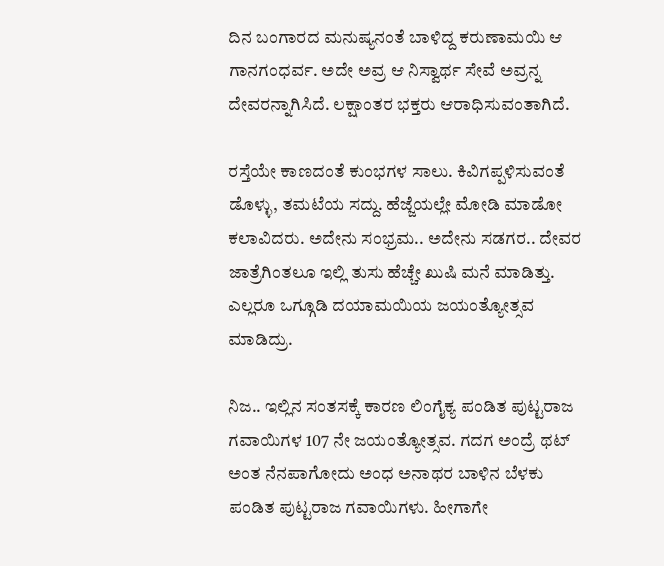ದಿನ ಬಂಗಾರದ ಮನುಷ್ಯನಂತೆ ಬಾಳಿದ್ದ ಕರುಣಾಮಯಿ ಆ ಗಾನಗಂಧರ್ವ. ಅದೇ ಅವ್ರ ಆ ನಿಸ್ವಾರ್ಥ ಸೇವೆ ಅವ್ರನ್ನ ದೇವರನ್ನಾಗಿಸಿದೆ. ಲಕ್ಷಾಂತರ ಭಕ್ತರು ಆರಾಧಿಸುವಂತಾಗಿದೆ.

ರಸ್ತೆಯೇ ಕಾಣದಂತೆ ಕುಂಭಗಳ ಸಾಲು. ಕಿವಿಗಪ್ಪಳಿಸುವಂತೆ ಡೊಳ್ಳು, ತಮಟೆಯ ಸದ್ದು. ಹೆಜ್ಜೆಯಲ್ಲೇ ಮೋಡಿ ಮಾಡೋ ಕಲಾವಿದರು. ಅದೇನು ಸಂಭ್ರಮ.. ಅದೇನು ಸಡಗರ.. ದೇವರ ಜಾತ್ರೆಗಿಂತಲೂ ಇಲ್ಲಿ ತುಸು ಹೆಚ್ಚೇ ಖುಷಿ ಮನೆ ಮಾಡಿತ್ತು. ಎಲ್ಲರೂ ಒಗ್ಗೂಡಿ ದಯಾಮಯಿಯ ಜಯಂತ್ಯೋತ್ಸವ ಮಾಡಿದ್ರು.

ನಿಜ.. ಇಲ್ಲಿನ ಸಂತಸಕ್ಕೆ ಕಾರಣ ಲಿಂಗೈಕ್ಯ ಪಂಡಿತ ಪುಟ್ಟರಾಜ ಗವಾಯಿಗಳ 107 ನೇ ಜಯಂತ್ಯೋತ್ಸವ. ಗದಗ ಅಂದ್ರೆ ಥಟ್ ಅಂತ ನೆನಪಾಗೋದು ಅಂಧ ಅನಾಥರ ಬಾಳಿನ ಬೆಳಕು ಪಂಡಿತ ಪುಟ್ಟರಾಜ ಗವಾಯಿಗಳು. ಹೀಗಾಗೇ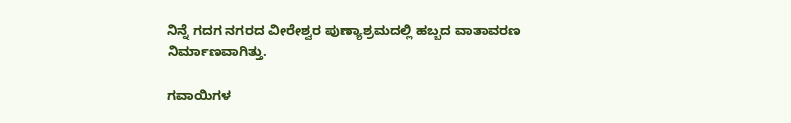ನಿನ್ನೆ ಗದಗ ನಗರದ ವೀರೇಶ್ವರ ಪುಣ್ಯಾಶ್ರಮದಲ್ಲಿ ಹಬ್ಬದ ವಾತಾವರಣ ನಿರ್ಮಾಣವಾಗಿತ್ತು.

ಗವಾಯಿಗಳ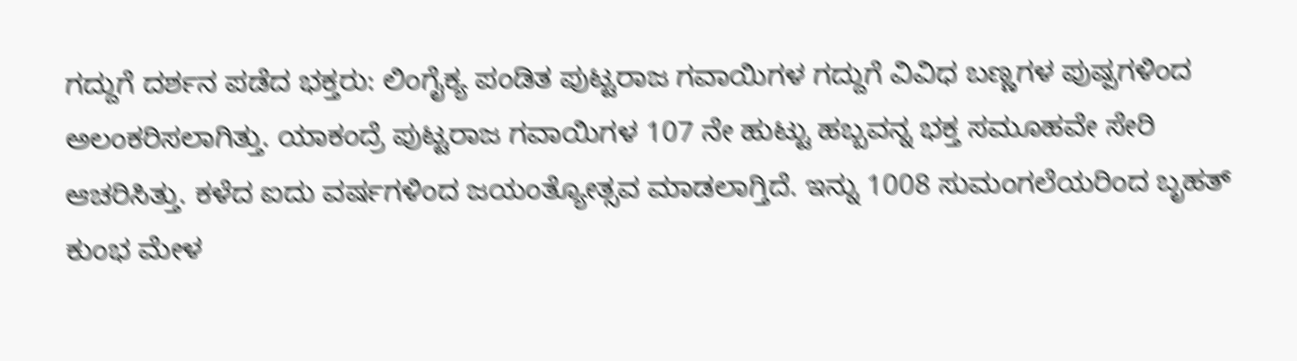ಗದ್ದುಗೆ ದರ್ಶನ ಪಡೆದ ಭಕ್ತರು: ಲಿಂಗೈಕ್ಯ ಪಂಡಿತ ಪುಟ್ಟರಾಜ ಗವಾಯಿಗಳ ಗದ್ದುಗೆ ವಿವಿಧ ಬಣ್ಣಗಳ ಪುಷ್ಪಗಳಿಂದ ಅಲಂಕರಿಸಲಾಗಿತ್ತು. ಯಾಕಂದ್ರೆ ಪುಟ್ಟರಾಜ ಗವಾಯಿಗಳ 107 ನೇ ಹುಟ್ಟು ಹಬ್ಬವನ್ನ ಭಕ್ತ ಸಮೂಹವೇ ಸೇರಿ ಆಚರಿಸಿತ್ತು. ಕಳೆದ ಐದು ವರ್ಷಗಳಿಂದ ಜಯಂತ್ಯೋತ್ಸವ ಮಾಡಲಾಗ್ತಿದೆ. ಇನ್ನು 1008 ಸುಮಂಗಲೆಯರಿಂದ ಬೃಹತ್ ಕುಂಭ ಮೇಳ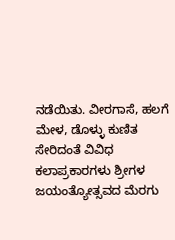ನಡೆಯಿತು. ವೀರಗಾಸೆ, ಹಲಗೆ ಮೇಳ, ಡೊಳ್ಳು ಕುಣಿತ ಸೇರಿದಂತೆ ವಿವಿಧ ಕಲಾಪ್ರಕಾರಗಳು ಶ್ರೀಗಳ ಜಯಂತ್ಯೋತ್ಸವದ ಮೆರಗು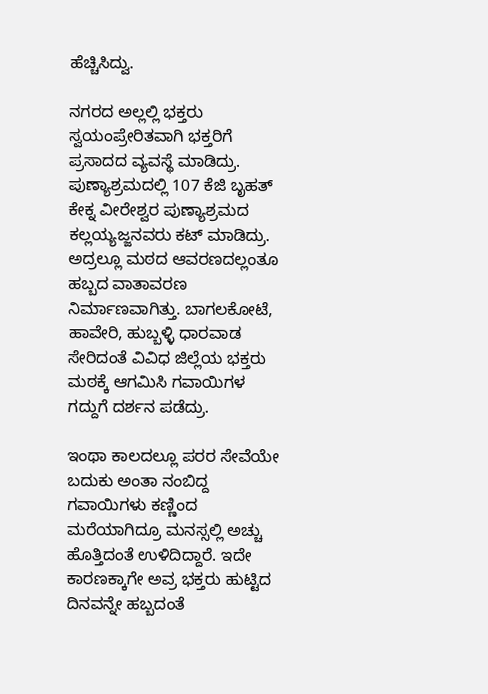ಹೆಚ್ಚಿಸಿದ್ವು.

ನಗರದ ಅಲ್ಲಲ್ಲಿ ಭಕ್ತರು ಸ್ವಯಂಪ್ರೇರಿತವಾಗಿ ಭಕ್ತರಿಗೆ ಪ್ರಸಾದದ ವ್ಯವಸ್ಥೆ ಮಾಡಿದ್ರು. ಪುಣ್ಯಾಶ್ರಮದಲ್ಲಿ 107 ಕೆಜಿ ಬೃಹತ್ ಕೇಕ್ನ ವೀರೇಶ್ವರ ಪುಣ್ಯಾಶ್ರಮದ ಕಲ್ಲಯ್ಯಜ್ಜನವರು ಕಟ್ ಮಾಡಿದ್ರು. ಅದ್ರಲ್ಲೂ ಮಠದ ಆವರಣದಲ್ಲಂತೂ ಹಬ್ಬದ ವಾತಾವರಣ ನಿರ್ಮಾಣವಾಗಿತ್ತು. ಬಾಗಲಕೋಟೆ, ಹಾವೇರಿ, ಹುಬ್ಬಳ್ಳಿ ಧಾರವಾಡ ಸೇರಿದಂತೆ ವಿವಿಧ ಜಿಲ್ಲೆಯ ಭಕ್ತರು ಮಠಕ್ಕೆ ಆಗಮಿಸಿ ಗವಾಯಿಗಳ ಗದ್ದುಗೆ ದರ್ಶನ ಪಡೆದ್ರು.

ಇಂಥಾ ಕಾಲದಲ್ಲೂ ಪರರ ಸೇವೆಯೇ ಬದುಕು ಅಂತಾ ನಂಬಿದ್ದ ಗವಾಯಿಗಳು ಕಣ್ಣಿಂದ ಮರೆಯಾಗಿದ್ರೂ ಮನಸ್ಸಲ್ಲಿ ಅಚ್ಚು ಹೊತ್ತಿದಂತೆ ಉಳಿದಿದ್ದಾರೆ. ಇದೇ ಕಾರಣಕ್ಕಾಗೇ ಅವ್ರ ಭಕ್ತರು ಹುಟ್ಟಿದ ದಿನವನ್ನೇ ಹಬ್ಬದಂತೆ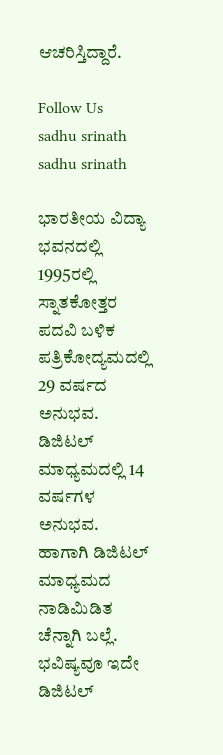ಆಚರಿಸ್ತಿದ್ದಾರೆ.

Follow Us
sadhu srinath
sadhu srinath

ಭಾರತೀಯ ವಿದ್ಯಾ ಭವನದಲ್ಲಿ 1995ರಲ್ಲಿ ಸ್ನಾತಕೋತ್ತರ ಪದವಿ ಬಳಿಕ ಪತ್ರಿಕೋದ್ಯಮದಲ್ಲಿ 29 ವರ್ಷದ ಅನುಭವ. ಡಿಜಿಟಲ್ ಮಾಧ್ಯಮದಲ್ಲಿ 14 ವರ್ಷಗಳ ಅನುಭವ. ಹಾಗಾಗಿ ಡಿಜಿಟಲ್ ಮಾಧ್ಯಮದ ನಾಡಿಮಿಡಿತ ಚೆನ್ನಾಗಿ ಬಲ್ಲೆ. ಭವಿಷ್ಯವೂ ಇದೇ ಡಿಜಿಟಲ್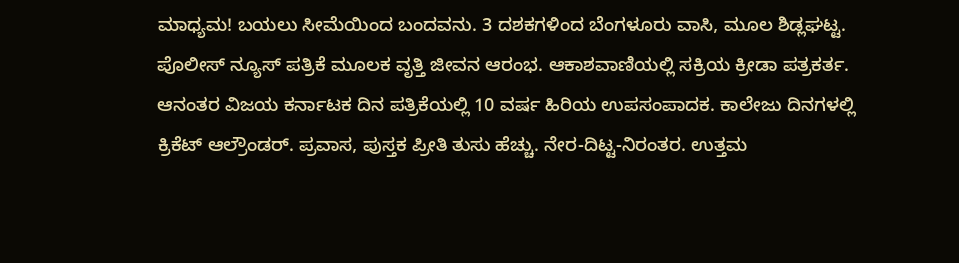ಮಾಧ್ಯಮ! ಬಯಲು ಸೀಮೆಯಿಂದ ಬಂದವನು. 3 ದಶಕಗಳಿಂದ ಬೆಂಗಳೂರು ವಾಸಿ, ಮೂಲ ಶಿಡ್ಲಘಟ್ಟ. ಪೊಲೀಸ್ ನ್ಯೂಸ್ ಪತ್ರಿಕೆ ಮೂಲಕ ವೃತ್ತಿ ಜೀವನ ಆರಂಭ. ಆಕಾಶವಾಣಿಯಲ್ಲಿ ಸಕ್ರಿಯ ಕ್ರೀಡಾ ಪತ್ರಕರ್ತ. ಆನಂತರ ವಿಜಯ ಕರ್ನಾಟಕ ದಿನ ಪತ್ರಿಕೆಯಲ್ಲಿ 10 ವರ್ಷ ಹಿರಿಯ ಉಪಸಂಪಾದಕ. ಕಾಲೇಜು ದಿನಗಳಲ್ಲಿ ಕ್ರಿಕೆಟ್ ಆಲ್ರೌಂಡರ್. ಪ್ರವಾಸ, ಪುಸ್ತಕ ಪ್ರೀತಿ ತುಸು ಹೆಚ್ಚು. ನೇರ-ದಿಟ್ಟ-ನಿರಂತರ. ಉತ್ತಮ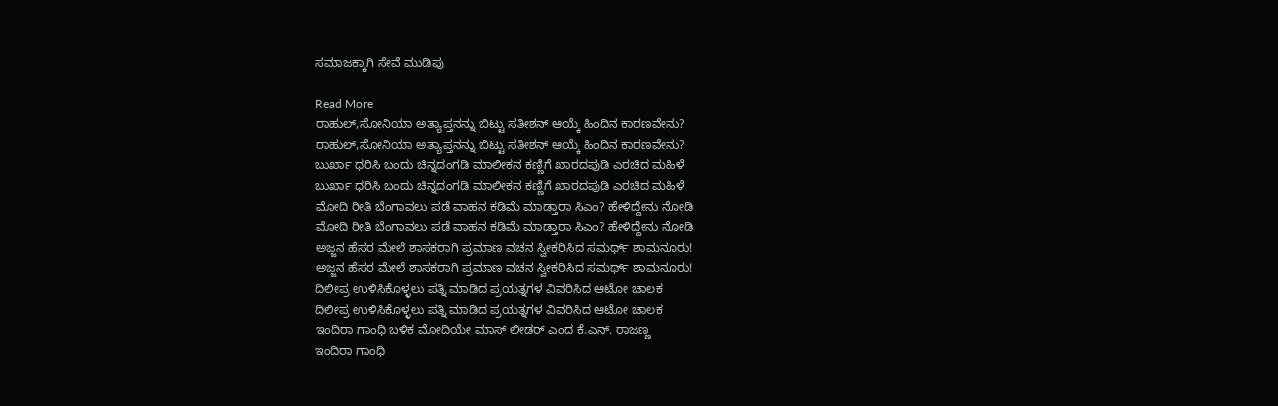ಸಮಾಜಕ್ಕಾಗಿ ಸೇವೆ ಮುಡಿಪು

Read More
ರಾಹುಲ್,ಸೋನಿಯಾ ಅತ್ಯಾಪ್ತನನ್ನು ಬಿಟ್ಟು ಸತೀಶನ್ ಆಯ್ಕೆ ಹಿಂದಿನ ಕಾರಣವೇನು?
ರಾಹುಲ್,ಸೋನಿಯಾ ಅತ್ಯಾಪ್ತನನ್ನು ಬಿಟ್ಟು ಸತೀಶನ್ ಆಯ್ಕೆ ಹಿಂದಿನ ಕಾರಣವೇನು?
ಬುರ್ಖಾ ಧರಿಸಿ ಬಂದು ಚಿನ್ನದಂಗಡಿ ಮಾಲೀಕನ ಕಣ್ಣಿಗೆ ಖಾರದಪುಡಿ ಎರಚಿದ ಮಹಿಳೆ
ಬುರ್ಖಾ ಧರಿಸಿ ಬಂದು ಚಿನ್ನದಂಗಡಿ ಮಾಲೀಕನ ಕಣ್ಣಿಗೆ ಖಾರದಪುಡಿ ಎರಚಿದ ಮಹಿಳೆ
ಮೋದಿ ರೀತಿ ಬೆಂಗಾವಲು ಪಡೆ ವಾಹನ ಕಡಿಮೆ ಮಾಡ್ತಾರಾ ಸಿಎಂ? ಹೇಳಿದ್ದೇನು ನೋಡಿ
ಮೋದಿ ರೀತಿ ಬೆಂಗಾವಲು ಪಡೆ ವಾಹನ ಕಡಿಮೆ ಮಾಡ್ತಾರಾ ಸಿಎಂ? ಹೇಳಿದ್ದೇನು ನೋಡಿ
ಅಜ್ಜನ ಹೆಸರ ಮೇಲೆ ಶಾಸಕರಾಗಿ ಪ್ರಮಾಣ ವಚನ ಸ್ವೀಕರಿಸಿದ ಸಮರ್ಥ್ ಶಾಮನೂರು!
ಅಜ್ಜನ ಹೆಸರ ಮೇಲೆ ಶಾಸಕರಾಗಿ ಪ್ರಮಾಣ ವಚನ ಸ್ವೀಕರಿಸಿದ ಸಮರ್ಥ್ ಶಾಮನೂರು!
ದಿಲೀಪ್ರ ಉಳಿಸಿಕೊಳ್ಳಲು ಪತ್ನಿ ಮಾಡಿದ ಪ್ರಯತ್ನಗಳ ವಿವರಿಸಿದ ಆಟೋ ಚಾಲಕ
ದಿಲೀಪ್ರ ಉಳಿಸಿಕೊಳ್ಳಲು ಪತ್ನಿ ಮಾಡಿದ ಪ್ರಯತ್ನಗಳ ವಿವರಿಸಿದ ಆಟೋ ಚಾಲಕ
ಇಂದಿರಾ ಗಾಂಧಿ ಬಳಿಕ ಮೋದಿಯೇ ಮಾಸ್ ಲೀಡರ್ ಎಂದ ಕೆ.ಎನ್. ರಾಜಣ್ಣ
ಇಂದಿರಾ ಗಾಂಧಿ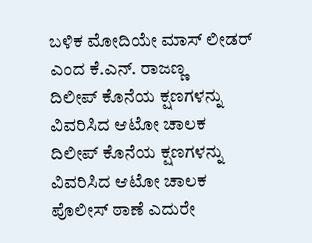ಬಳಿಕ ಮೋದಿಯೇ ಮಾಸ್ ಲೀಡರ್ ಎಂದ ಕೆ.ಎನ್. ರಾಜಣ್ಣ
ದಿಲೀಪ್ ಕೊನೆಯ ಕ್ಷಣಗಳನ್ನು ವಿವರಿಸಿದ ಆಟೋ ಚಾಲಕ
ದಿಲೀಪ್ ಕೊನೆಯ ಕ್ಷಣಗಳನ್ನು ವಿವರಿಸಿದ ಆಟೋ ಚಾಲಕ
ಪೊಲೀಸ್ ಠಾಣೆ ಎದುರೇ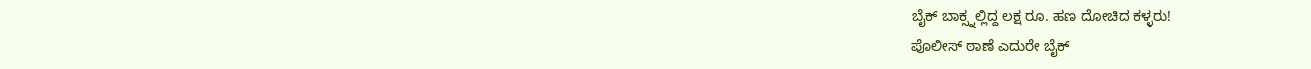ಬೈಕ್ ಬಾಕ್ಸ್ನಲ್ಲಿದ್ದ ಲಕ್ಷ ರೂ. ಹಣ ದೋಚಿದ ಕಳ್ಳರು!
ಪೊಲೀಸ್ ಠಾಣೆ ಎದುರೇ ಬೈಕ್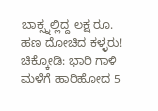ಬಾಕ್ಸ್ನಲ್ಲಿದ್ದ ಲಕ್ಷ ರೂ. ಹಣ ದೋಚಿದ ಕಳ್ಳರು!
ಚಿಕ್ಕೋಡಿ: ಭಾರಿ ಗಾಳಿ ಮಳೆಗೆ ಹಾರಿಹೋದ 5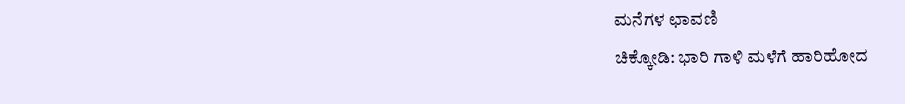ಮನೆಗಳ ಛಾವಣಿ
ಚಿಕ್ಕೋಡಿ: ಭಾರಿ ಗಾಳಿ ಮಳೆಗೆ ಹಾರಿಹೋದ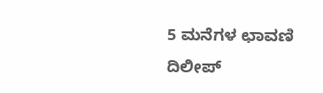5 ಮನೆಗಳ ಛಾವಣಿ
ದಿಲೀಪ್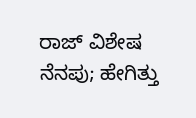ರಾಜ್ ವಿಶೇಷ ನೆನಪು; ಹೇಗಿತ್ತು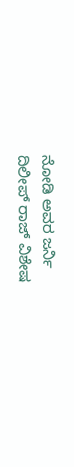ನೋಡಿ ಅವರ ಜರ್ನಿ
ದಿಲೀಪ್ ರಾಜ್ ವಿಶೇಷ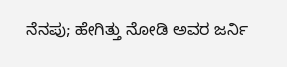ನೆನಪು; ಹೇಗಿತ್ತು ನೋಡಿ ಅವರ ಜರ್ನಿ